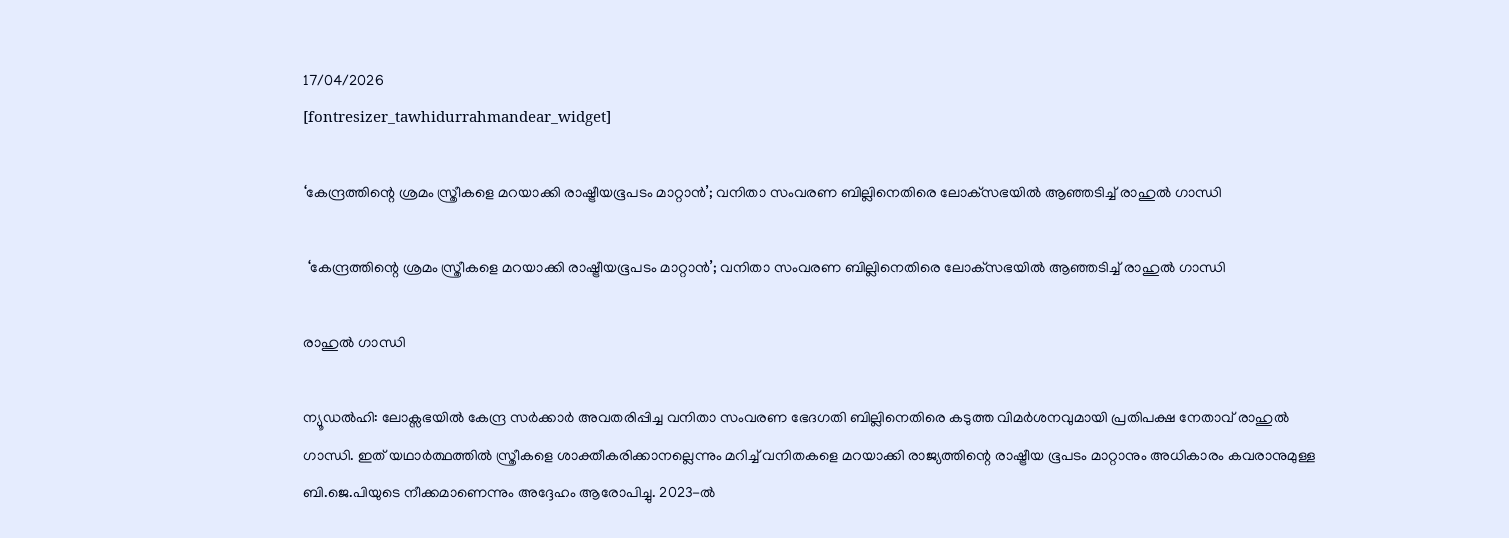17/04/2026
[fontresizer_tawhidurrahmandear_widget]

‘കേന്ദ്രത്തിന്റെ ശ്രമം സ്ത്രീകളെ മറയാക്കി രാഷ്ട്രീയഭൂപടം മാറ്റാന്‍’; വനിതാ സംവരണ ബില്ലിനെതിരെ ലോക്‌സഭയിൽ ആഞ്ഞടിച്ച് രാഹുൽ ഗാന്ധി

 ‘കേന്ദ്രത്തിന്റെ ശ്രമം സ്ത്രീകളെ മറയാക്കി രാഷ്ട്രീയഭൂപടം മാറ്റാന്‍’; വനിതാ സംവരണ ബില്ലിനെതിരെ ലോക്‌സഭയിൽ ആഞ്ഞടിച്ച് രാഹുൽ ഗാന്ധി

രാഹുല്‍ ഗാന്ധി

ന്യൂഡൽഹി: ലോക്സഭയിൽ കേന്ദ്ര സർക്കാർ അവതരിപ്പിച്ച വനിതാ സംവരണ ഭേദഗതി ബില്ലിനെതിരെ കടുത്ത വിമർശനവുമായി പ്രതിപക്ഷ നേതാവ് രാഹുൽ ഗാന്ധി. ഇത് യഥാർത്ഥത്തിൽ സ്ത്രീകളെ ശാക്തീകരിക്കാനല്ലെന്നും മറിച്ച് വനിതകളെ മറയാക്കി രാജ്യത്തിന്റെ രാഷ്ട്രീയ ഭൂപടം മാറ്റാനും അധികാരം കവരാനുമുള്ള ബി.ജെ.പിയുടെ നീക്കമാണെന്നും അദ്ദേഹം ആരോപിച്ചു. 2023-ൽ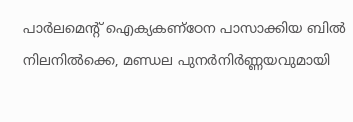പാർലമെന്റ് ഐക്യകണ്ഠേന പാസാക്കിയ ബിൽ നിലനിൽക്കെ, മണ്ഡല പുനർനിർണ്ണയവുമായി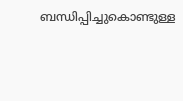ബന്ധിപ്പിച്ചുകൊണ്ടുള്ള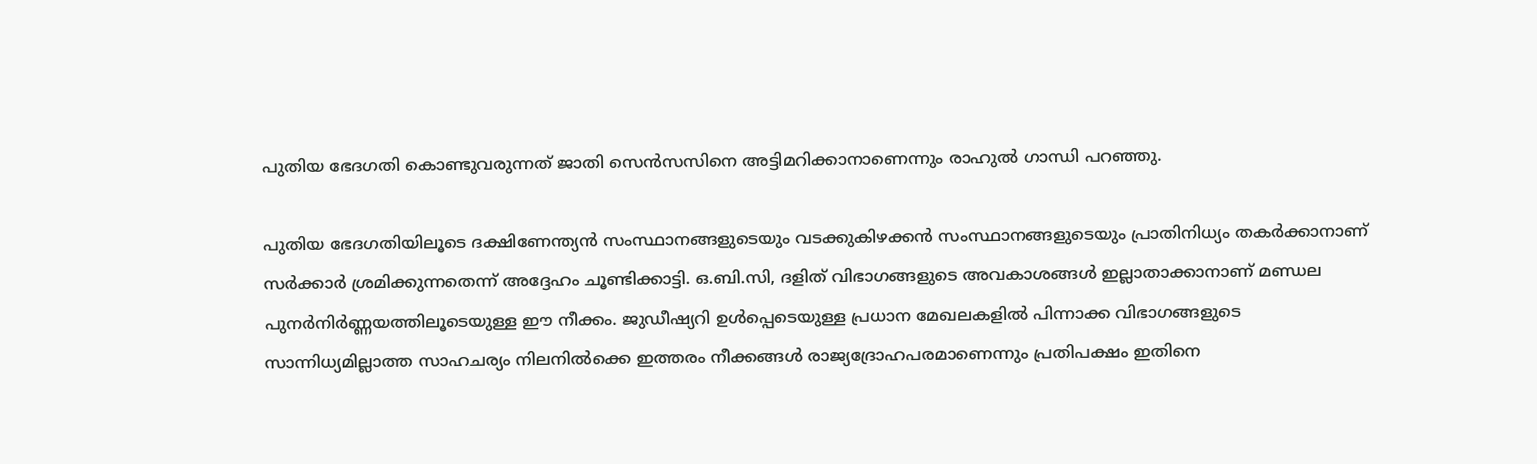പുതിയ ഭേദഗതി കൊണ്ടുവരുന്നത് ജാതി സെൻസസിനെ അട്ടിമറിക്കാനാണെന്നും രാഹുൽ ഗാന്ധി പറഞ്ഞു.

പുതിയ ഭേദഗതിയിലൂടെ ദക്ഷിണേന്ത്യൻ സംസ്ഥാനങ്ങളുടെയും വടക്കുകിഴക്കൻ സംസ്ഥാനങ്ങളുടെയും പ്രാതിനിധ്യം തകർക്കാനാണ് സർക്കാർ ശ്രമിക്കുന്നതെന്ന് അദ്ദേഹം ചൂണ്ടിക്കാട്ടി. ഒ.ബി.സി, ദളിത് വിഭാഗങ്ങളുടെ അവകാശങ്ങൾ ഇല്ലാതാക്കാനാണ് മണ്ഡല പുനർനിർണ്ണയത്തിലൂടെയുള്ള ഈ നീക്കം. ജുഡീഷ്യറി ഉൾപ്പെടെയുള്ള പ്രധാന മേഖലകളിൽ പിന്നാക്ക വിഭാഗങ്ങളുടെ സാന്നിധ്യമില്ലാത്ത സാഹചര്യം നിലനിൽക്കെ ഇത്തരം നീക്കങ്ങൾ രാജ്യദ്രോഹപരമാണെന്നും പ്രതിപക്ഷം ഇതിനെ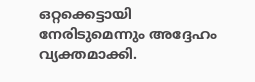ഒറ്റക്കെട്ടായി നേരിടുമെന്നും അദ്ദേഹം വ്യക്തമാക്കി.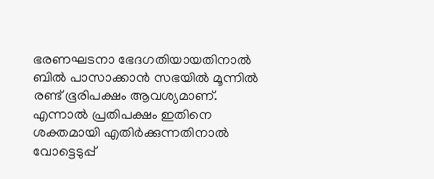ഭരണഘടനാ ഭേദഗതിയായതിനാൽ ബിൽ പാസാക്കാൻ സഭയിൽ മൂന്നിൽ രണ്ട് ഭൂരിപക്ഷം ആവശ്യമാണ്. എന്നാൽ പ്രതിപക്ഷം ഇതിനെ ശക്തമായി എതിർക്കുന്നതിനാൽ വോട്ടെടുപ്പ്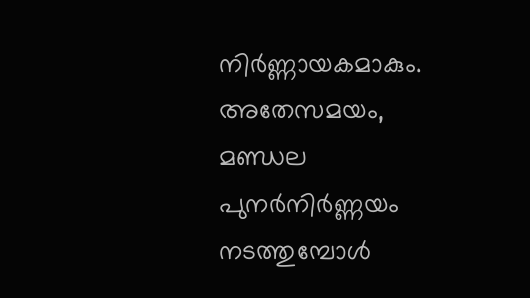നിർണ്ണായകമാകും. അതേസമയം, മണ്ഡല പുനർനിർണ്ണയം നടത്തുമ്പോൾ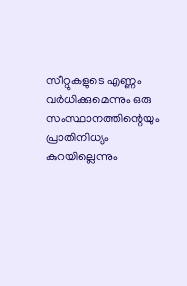സീറ്റുകളുടെ എണ്ണം വർധിക്കുമെന്നും ഒരു സംസ്ഥാനത്തിന്റെയും പ്രാതിനിധ്യം കുറയില്ലെന്നും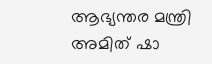ആഭ്യന്തര മന്ത്രി അമിത് ഷാ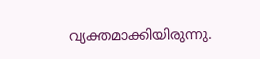വ്യക്തമാക്കിയിരുന്നു.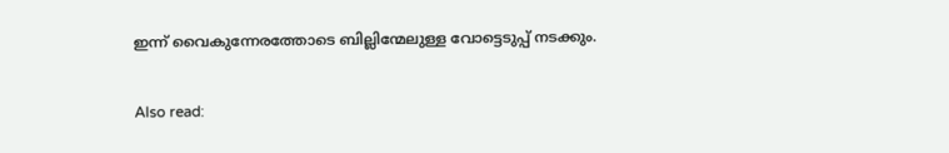ഇന്ന് വൈകുന്നേരത്തോടെ ബില്ലിന്മേലുള്ള വോട്ടെടുപ്പ് നടക്കും.

Also read: